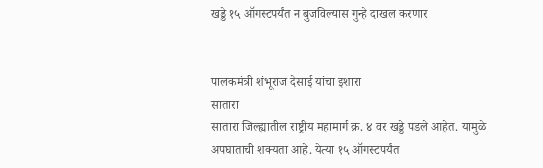खड्डे १५ ऑगस्टपर्यंत न बुजविल्यास गुन्हे दाखल करणार


पालकमंत्री शंभूराज देसाई यांचा इशारा
सातारा
सातारा जिल्ह्यातील राष्ट्रीय महामार्ग क्र. ४ वर खड्डे पडले आहेत. यामुळे अपघाताची शक्यता आहे. येत्या १५ ऑगस्टपर्यंत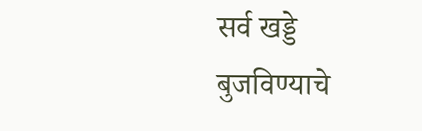सर्व खड्डे बुजविण्याचे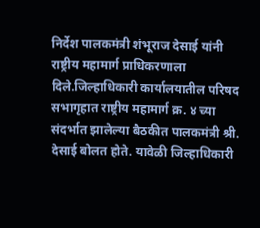निर्देश पालकमंत्री शंभूराज देसाई यांनी राष्ट्रीय महामार्ग प्राधिकरणाला दिले.जिल्हाधिकारी कार्यालयातील परिषद सभागृहात राष्ट्रीय महामार्ग क्र. ४ च्या संदर्भात झालेल्या बैठकीत पालकमंत्री श्री. देसाई बोलत होते. यावेळी जिल्हाधिकारी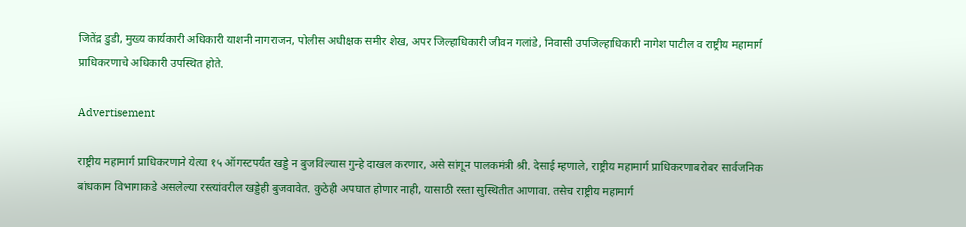जितेंद्र डुडी, मुख्य कार्यकारी अधिकारी याशनी नागराजन, पोलीस अधीक्षक समीर शेख, अपर जिल्हाधिकारी जीवन गलांडे, निवासी उपजिल्हाधिकारी नागेश पाटील व राष्ट्रीय महामार्ग प्राधिकरणाचे अधिकारी उपस्थित होते.

Advertisement

राष्ट्रीय महामार्ग प्राधिकरणाने येत्या १५ ऑगस्टपर्यंत खड्डे न बुजविल्यास गुन्हे दाखल करणार, असे सांगून पालकमंत्री श्री. देसाई म्हणाले, राष्ट्रीय महामार्ग प्राधिकरणाबरोबर सार्वजनिक बांधकाम विभागाकडे असलेल्या रस्त्यांवरील खड्डेही बुजवावेत. कुठेही अपघात होणार नाही, यासाठी रस्ता सुस्थितीत आणावा. तसेच राष्ट्रीय महामार्ग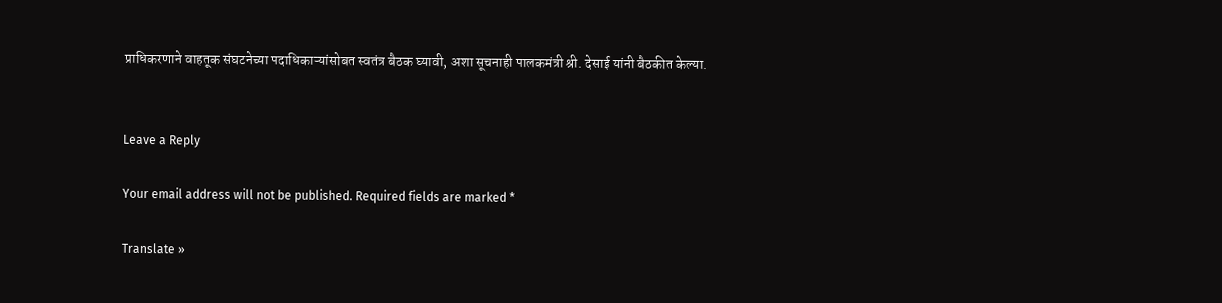प्राधिकरणाने वाहतूक संघटनेच्या पदाधिकाऱ्यांसोबत स्वतंत्र बैठक घ्यावी, अशा सूचनाही पालकमंत्री श्री. देसाई यांनी बैठकीत केल्या.


Leave a Reply

Your email address will not be published. Required fields are marked *

Translate »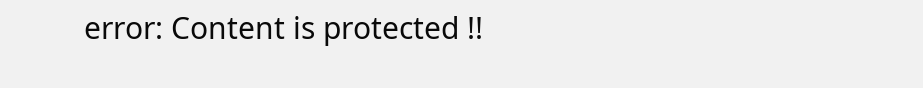error: Content is protected !!